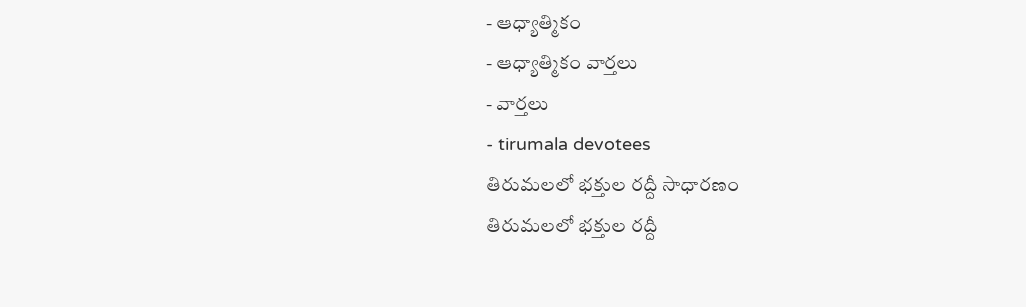- ఆధ్యాత్మికం
- ఆధ్యాత్మికం వార్తలు
- వార్తలు
- tirumala devotees
తిరుమలలో భక్తుల రద్దీ సాధారణం
తిరుమలలో భక్తుల రద్దీ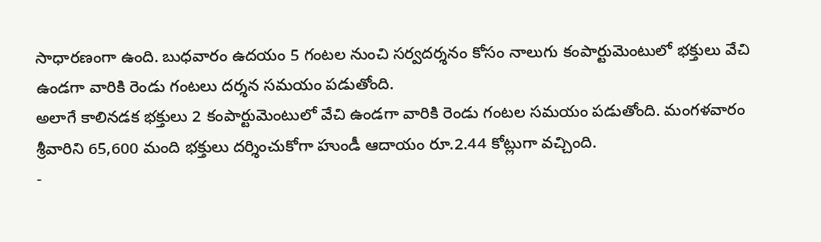సాధారణంగా ఉంది. బుధవారం ఉదయం 5 గంటల నుంచి సర్వదర్శనం కోసం నాలుగు కంపార్టుమెంటులో భక్తులు వేచి ఉండగా వారికి రెండు గంటలు దర్శన సమయం పడుతోంది.
అలాగే కాలినడక భక్తులు 2 కంపార్టుమెంటులో వేచి ఉండగా వారికి రెండు గంటల సమయం పడుతోంది. మంగళవారం శ్రీవారిని 65,600 మంది భక్తులు దర్శించుకోగా హుండీ ఆదాయం రూ.2.44 కోట్లుగా వచ్చింది.
-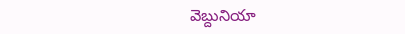వెబ్దునియా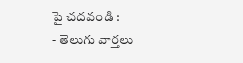పై చదవండి :
- తెలుగు వార్తలు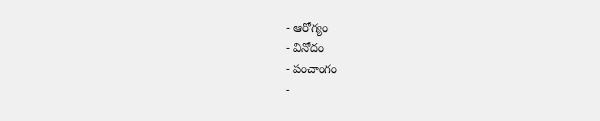- ఆరోగ్యం
- వినోదం
- పంచాంగం
-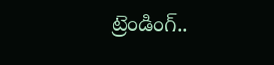ట్రెండింగ్..